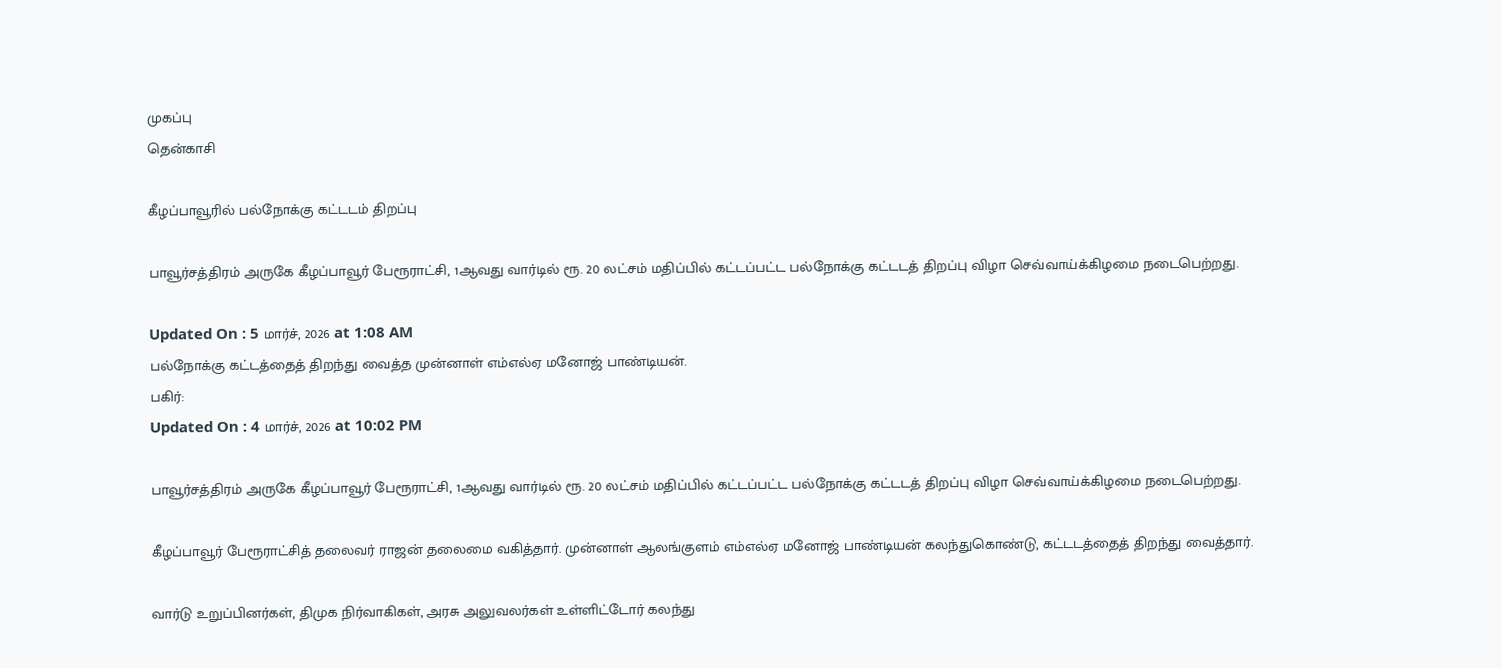முகப்பு
தென்காசி

கீழப்பாவூரில் பல்நோக்கு கட்டடம் திறப்பு

பாவூர்சத்திரம் அருகே கீழப்பாவூர் பேரூராட்சி, 1ஆவது வார்டில் ரூ. 20 லட்சம் மதிப்பில் கட்டப்பட்ட பல்நோக்கு கட்டடத் திறப்பு விழா செவ்வாய்க்கிழமை நடைபெற்றது.

Updated On : 5 மார்ச், 2026 at 1:08 AM
பல்நோக்கு கட்டத்தைத் திறந்து வைத்த முன்னாள் எம்எல்ஏ மனோஜ் பாண்டியன்.
பகிர்:
Updated On : 4 மார்ச், 2026 at 10:02 PM

பாவூர்சத்திரம் அருகே கீழப்பாவூர் பேரூராட்சி, 1ஆவது வார்டில் ரூ. 20 லட்சம் மதிப்பில் கட்டப்பட்ட பல்நோக்கு கட்டடத் திறப்பு விழா செவ்வாய்க்கிழமை நடைபெற்றது.

கீழப்பாவூர் பேரூராட்சித் தலைவர் ராஜன் தலைமை வகித்தார். முன்னாள் ஆலங்குளம் எம்எல்ஏ மனோஜ் பாண்டியன் கலந்துகொண்டு, கட்டடத்தைத் திறந்து வைத்தார்.

வார்டு உறுப்பினர்கள், திமுக நிர்வாகிகள், அரசு அலுவலர்கள் உள்ளிட்டோர் கலந்து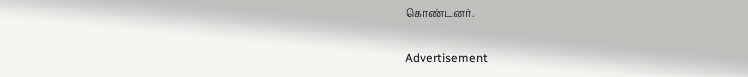கொண்டனர்.

Advertisement